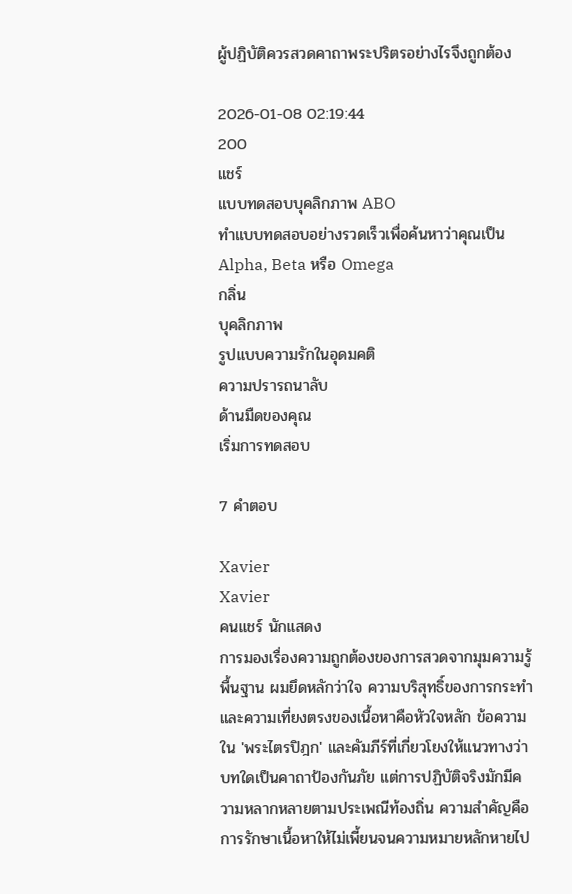ผู้ปฏิบัติควรสวดคาถาพระปริตรอย่างไรจึงถูกต้อง

2026-01-08 02:19:44
200
แชร์
แบบทดสอบบุคลิกภาพ ABO
ทำแบบทดสอบอย่างรวดเร็วเพื่อค้นหาว่าคุณเป็น Alpha, Beta หรือ Omega
กลิ่น
บุคลิกภาพ
รูปแบบความรักในอุดมคติ
ความปรารถนาลับ
ด้านมืดของคุณ
เริ่มการทดสอบ

7 คำตอบ

Xavier
Xavier
คนแชร์ นักแสดง
การมองเรื่องความถูกต้องของการสวดจากมุมความรู้พื้นฐาน ผมยึดหลักว่าใจ ความบริสุทธิ์ของการกระทำ และความเที่ยงตรงของเนื้อหาคือหัวใจหลัก ข้อความใน 'พระไตรปิฎก' และคัมภีร์ที่เกี่ยวโยงให้แนวทางว่าบทใดเป็นคาถาป้องกันภัย แต่การปฏิบัติจริงมักมีความหลากหลายตามประเพณีท้องถิ่น ความสำคัญคือการรักษาเนื้อหาให้ไม่เพี้ยนจนความหมายหลักหายไป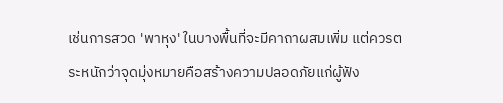เช่นการสวด 'พาหุง' ในบางพื้นที่จะมีคาถาผสมเพิ่ม แต่ควรตระหนักว่าจุดมุ่งหมายคือสร้างความปลอดภัยแก่ผู้ฟัง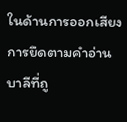ในด้านการออกเสียง การยึดตามคำอ่านบาลีที่ถู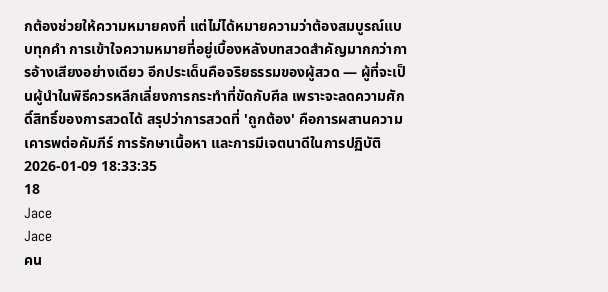กต้องช่วยให้ความหมายคงที่ แต่ไม่ได้หมายความว่าต้องสมบูรณ์แบบทุกคำ การเข้าใจความหมายที่อยู่เบื้องหลังบทสวดสำคัญมากกว่าการอ้างเสียงอย่างเดียว อีกประเด็นคือจริยธรรมของผู้สวด — ผู้ที่จะเป็นผู้นำในพิธีควรหลีกเลี่ยงการกระทำที่ขัดกับศีล เพราะจะลดความศักดิ์สิทธิ์ของการสวดได้ สรุปว่าการสวดที่ 'ถูกต้อง' คือการผสานความเคารพต่อคัมภีร์ การรักษาเนื้อหา และการมีเจตนาดีในการปฏิบัติ
2026-01-09 18:33:35
18
Jace
Jace
คน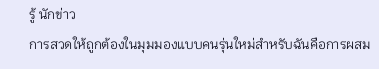รู้ นักข่าว
การสวดให้ถูกต้องในมุมมองแบบคนรุ่นใหม่สำหรับฉันคือการผสม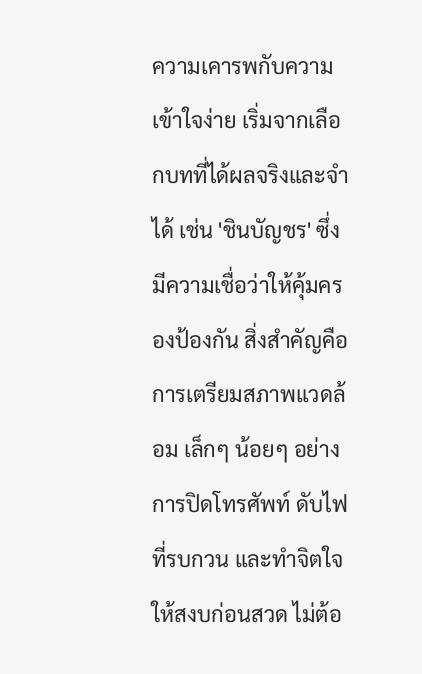ความเคารพกับความเข้าใจง่าย เริ่มจากเลือกบทที่ได้ผลจริงและจำได้ เช่น 'ชินบัญชร' ซึ่งมีความเชื่อว่าให้คุ้มครองป้องกัน สิ่งสำคัญคือการเตรียมสภาพแวดล้อม เล็กๆ น้อยๆ อย่างการปิดโทรศัพท์ ดับไฟที่รบกวน และทำจิตใจให้สงบก่อนสวด ไม่ต้อ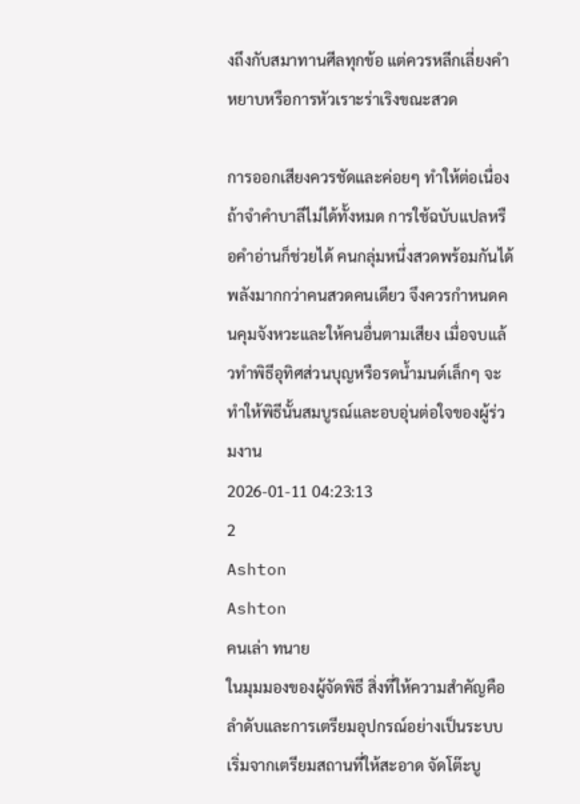งถึงกับสมาทานศีลทุกข้อ แต่ควรหลีกเลี่ยงคำหยาบหรือการหัวเราะร่าเริงขณะสวด

การออกเสียงควรชัดและค่อยๆ ทำให้ต่อเนื่อง ถ้าจำคำบาลีไม่ได้ทั้งหมด การใช้ฉบับแปลหรือคำอ่านก็ช่วยได้ คนกลุ่มหนึ่งสวดพร้อมกันได้พลังมากกว่าคนสวดคนเดียว จึงควรกำหนดคนคุมจังหวะและให้คนอื่นตามเสียง เมื่อจบแล้วทำพิธีอุทิศส่วนบุญหรือรดน้ำมนต์เล็กๆ จะทำให้พิธีนั้นสมบูรณ์และอบอุ่นต่อใจของผู้ร่วมงาน
2026-01-11 04:23:13
2
Ashton
Ashton
คนเล่า ทนาย
ในมุมมองของผู้จัดพิธี สิ่งที่ให้ความสำคัญคือลำดับและการเตรียมอุปกรณ์อย่างเป็นระบบ เริ่มจากเตรียมสถานที่ให้สะอาด จัดโต๊ะบู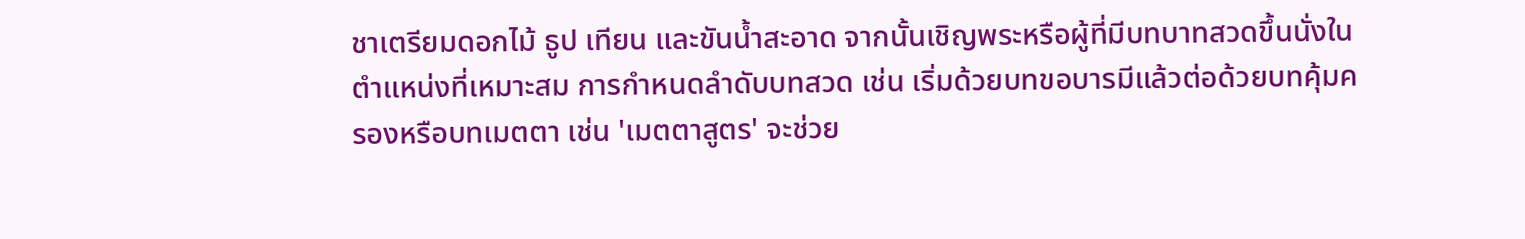ชาเตรียมดอกไม้ ธูป เทียน และขันน้ำสะอาด จากนั้นเชิญพระหรือผู้ที่มีบทบาทสวดขึ้นนั่งในตำแหน่งที่เหมาะสม การกำหนดลำดับบทสวด เช่น เริ่มด้วยบทขอบารมีแล้วต่อด้วยบทคุ้มครองหรือบทเมตตา เช่น 'เมตตาสูตร' จะช่วย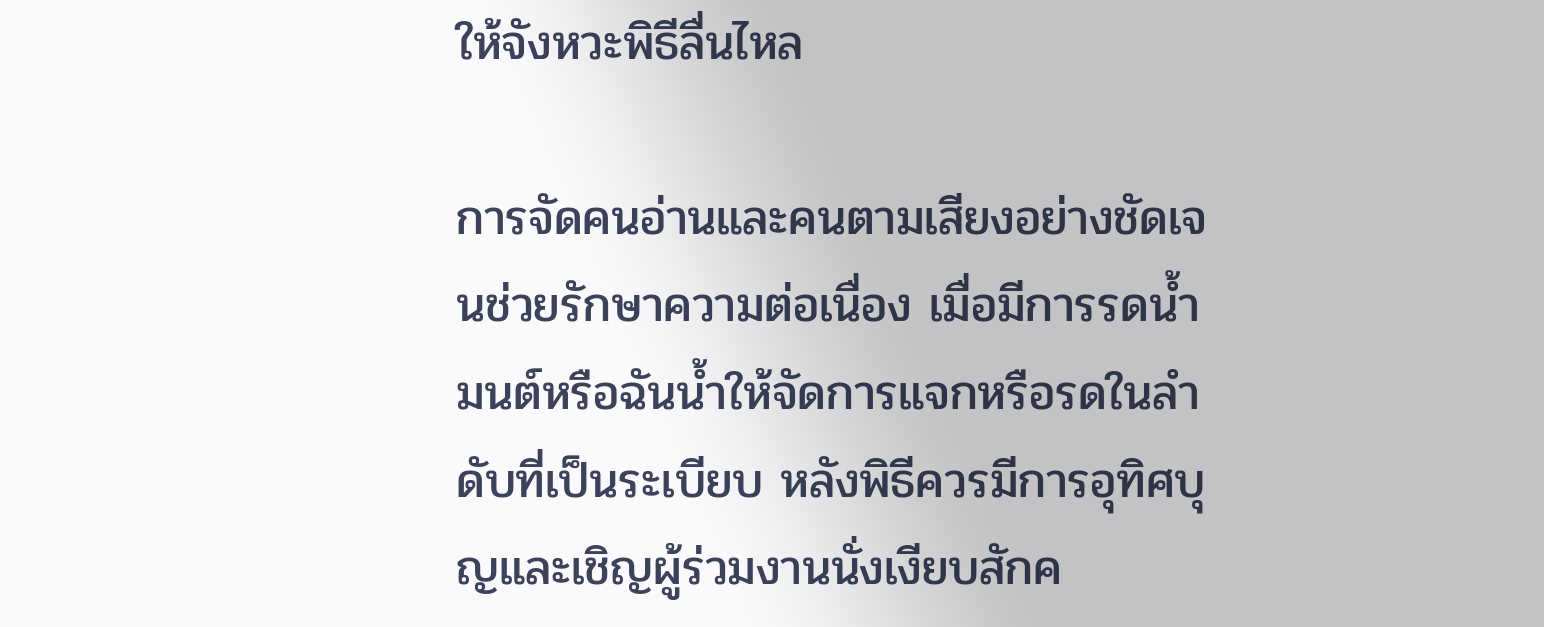ให้จังหวะพิธีลื่นไหล

การจัดคนอ่านและคนตามเสียงอย่างชัดเจนช่วยรักษาความต่อเนื่อง เมื่อมีการรดน้ำมนต์หรือฉันน้ำให้จัดการแจกหรือรดในลำดับที่เป็นระเบียบ หลังพิธีควรมีการอุทิศบุญและเชิญผู้ร่วมงานนั่งเงียบสักค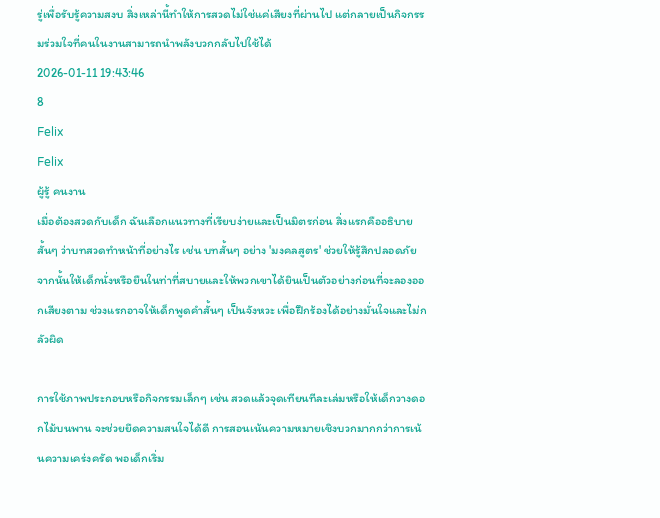รู่เพื่อรับรู้ความสงบ สิ่งเหล่านี้ทำให้การสวดไม่ใช่แค่เสียงที่ผ่านไป แต่กลายเป็นกิจกรรมร่วมใจที่คนในงานสามารถนำพลังบวกกลับไปใช้ได้
2026-01-11 19:43:46
8
Felix
Felix
ผู้รู้ คนงาน
เมื่อต้องสวดกับเด็ก ฉันเลือกแนวทางที่เรียบง่ายและเป็นมิตรก่อน สิ่งแรกคืออธิบายสั้นๆ ว่าบทสวดทำหน้าที่อย่างไร เช่น บทสั้นๆ อย่าง 'มงคลสูตร' ช่วยให้รู้สึกปลอดภัย จากนั้นให้เด็กนั่งหรือยืนในท่าที่สบายและให้พวกเขาได้ยินเป็นตัวอย่างก่อนที่จะลองออกเสียงตาม ช่วงแรกอาจให้เด็กพูดคำสั้นๆ เป็นจังหวะ เพื่อฝึกร้องได้อย่างมั่นใจและไม่กลัวผิด

การใช้ภาพประกอบหรือกิจกรรมเล็กๆ เช่น สวดแล้วจุดเทียนทีละเล่มหรือให้เด็กวางดอกไม้บนพาน จะช่วยยึดความสนใจได้ดี การสอนเน้นความหมายเชิงบวกมากกว่าการเน้นความเคร่งครัด พอเด็กเริ่ม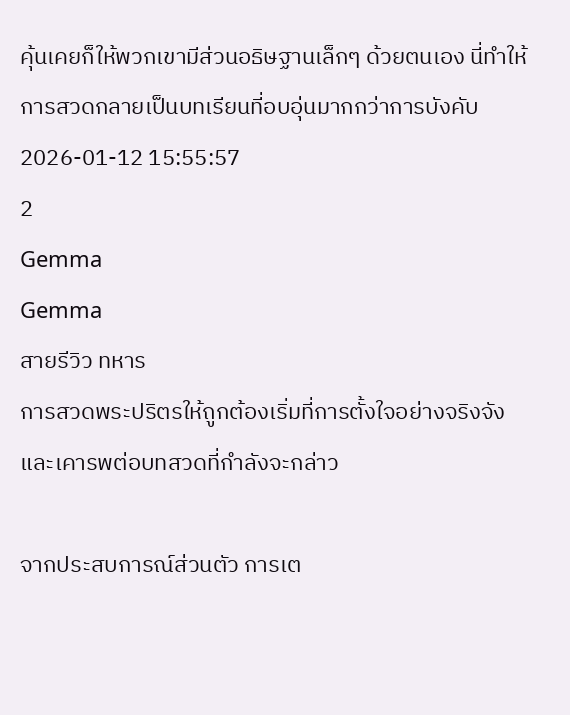คุ้นเคยก็ให้พวกเขามีส่วนอธิษฐานเล็กๆ ด้วยตนเอง นี่ทำให้การสวดกลายเป็นบทเรียนที่อบอุ่นมากกว่าการบังคับ
2026-01-12 15:55:57
2
Gemma
Gemma
สายรีวิว ทหาร
การสวดพระปริตรให้ถูกต้องเริ่มที่การตั้งใจอย่างจริงจังและเคารพต่อบทสวดที่กำลังจะกล่าว

จากประสบการณ์ส่วนตัว การเต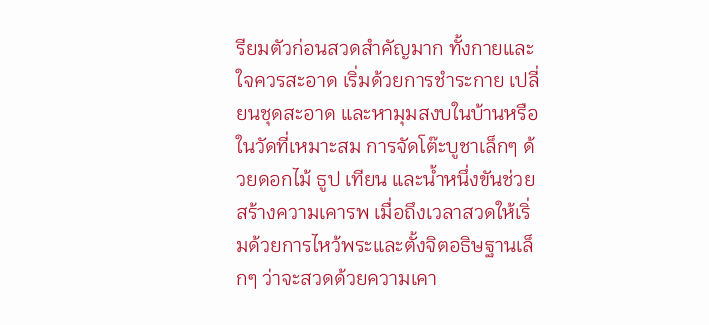รียมตัวก่อนสวดสำคัญมาก ทั้งกายและใจควรสะอาด เริ่มด้วยการชำระกาย เปลี่ยนชุดสะอาด และหามุมสงบในบ้านหรือในวัดที่เหมาะสม การจัดโต๊ะบูชาเล็กๆ ด้วยดอกไม้ ธูป เทียน และน้ำหนึ่งขันช่วยสร้างความเคารพ เมื่อถึงเวลาสวดให้เริ่มด้วยการไหว้พระและตั้งจิตอธิษฐานเล็กๆ ว่าจะสวดด้วยความเคา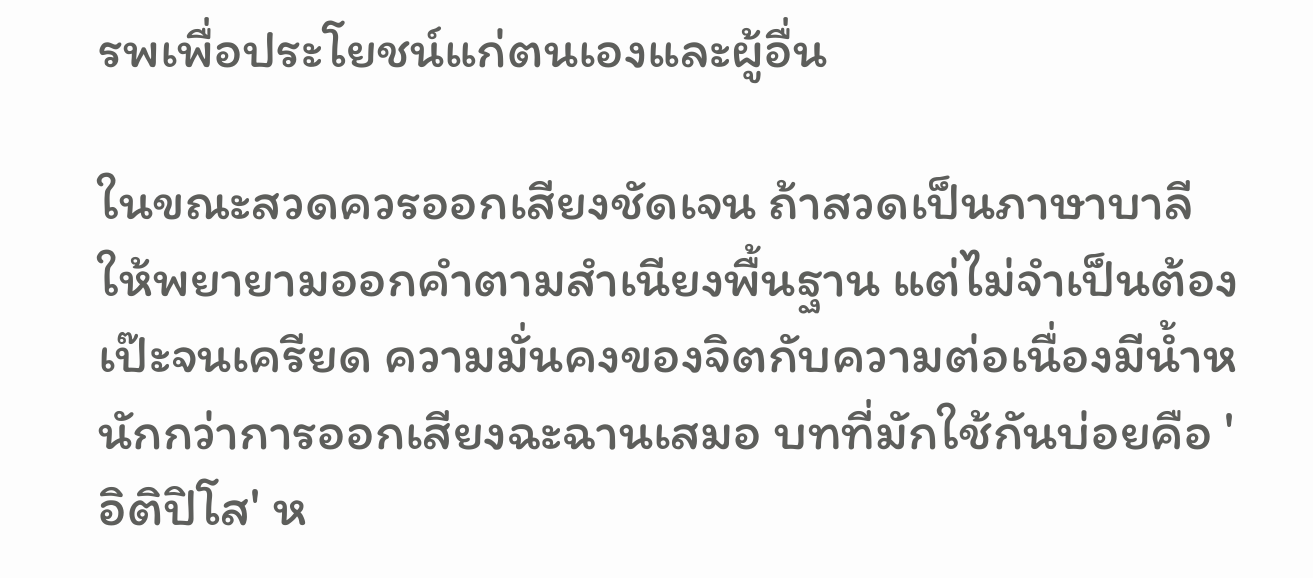รพเพื่อประโยชน์แก่ตนเองและผู้อื่น

ในขณะสวดควรออกเสียงชัดเจน ถ้าสวดเป็นภาษาบาลีให้พยายามออกคำตามสำเนียงพื้นฐาน แต่ไม่จำเป็นต้องเป๊ะจนเครียด ความมั่นคงของจิตกับความต่อเนื่องมีน้ำหนักกว่าการออกเสียงฉะฉานเสมอ บทที่มักใช้กันบ่อยคือ 'อิติปิโส' ห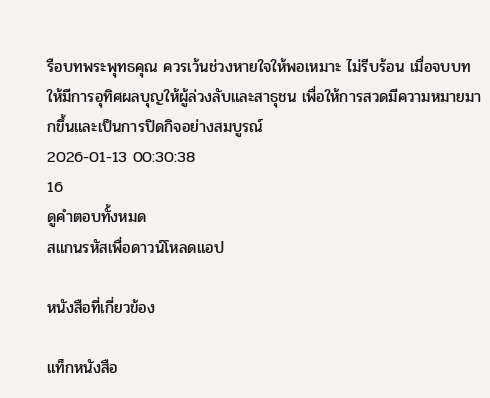รือบทพระพุทธคุณ ควรเว้นช่วงหายใจให้พอเหมาะ ไม่รีบร้อน เมื่อจบบทให้มีการอุทิศผลบุญให้ผู้ล่วงลับและสาธุชน เพื่อให้การสวดมีความหมายมากขึ้นและเป็นการปิดกิจอย่างสมบูรณ์
2026-01-13 00:30:38
16
ดูคำตอบทั้งหมด
สแกนรหัสเพื่อดาวน์โหลดแอป

หนังสือที่เกี่ยวข้อง

แท็กหนังสือ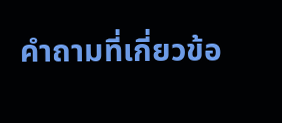คำถามที่เกี่ยวข้อ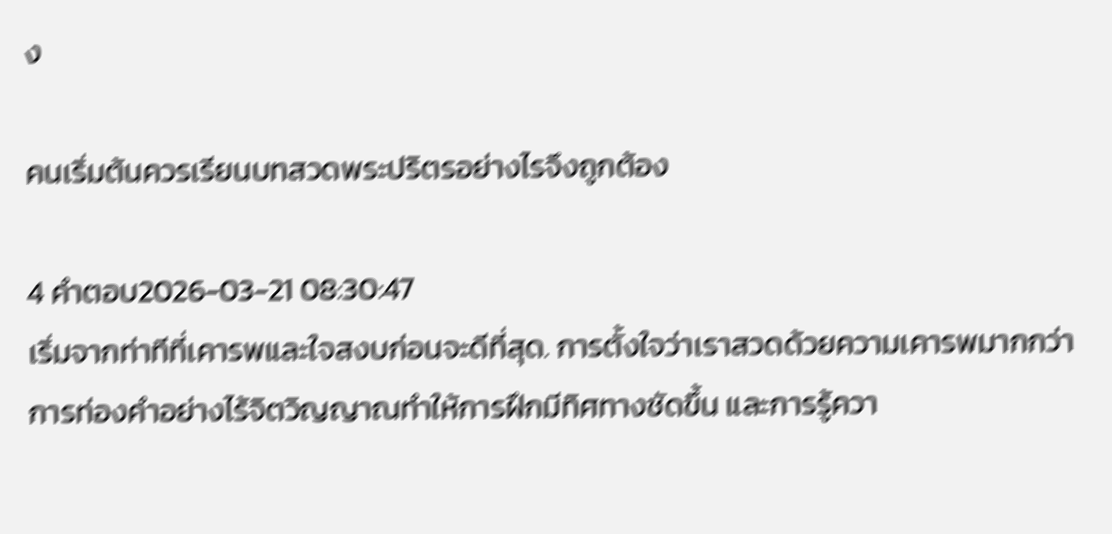ง

คนเริ่มต้นควรเรียนบทสวดพระปริตรอย่างไรจึงถูกต้อง

4 คำตอบ2026-03-21 08:30:47
เริ่มจากท่าทีที่เคารพและใจสงบก่อนจะดีที่สุด. การตั้งใจว่าเราสวดด้วยความเคารพมากกว่าการท่องคำอย่างไร้จิตวิญญาณทำให้การฝึกมีทิศทางชัดขึ้น และการรู้ควา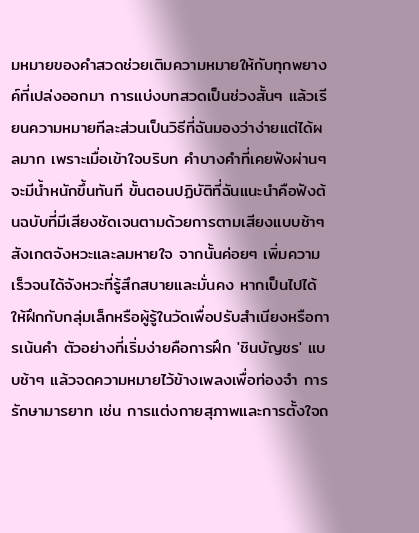มหมายของคำสวดช่วยเติมความหมายให้กับทุกพยางค์ที่เปล่งออกมา การแบ่งบทสวดเป็นช่วงสั้นๆ แล้วเรียนความหมายทีละส่วนเป็นวิธีที่ฉันมองว่าง่ายแต่ได้ผลมาก เพราะเมื่อเข้าใจบริบท คำบางคำที่เคยฟังผ่านๆ จะมีน้ำหนักขึ้นทันที ขั้นตอนปฏิบัติที่ฉันแนะนำคือฟังต้นฉบับที่มีเสียงชัดเจนตามด้วยการตามเสียงแบบช้าๆ สังเกตจังหวะและลมหายใจ จากนั้นค่อยๆ เพิ่มความเร็วจนได้จังหวะที่รู้สึกสบายและมั่นคง หากเป็นไปได้ให้ฝึกกับกลุ่มเล็กหรือผู้รู้ในวัดเพื่อปรับสำเนียงหรือการเน้นคำ ตัวอย่างที่เริ่มง่ายคือการฝึก 'ชินบัญชร' แบบช้าๆ แล้วจดความหมายไว้ข้างเพลงเพื่อท่องจำ การรักษามารยาท เช่น การแต่งกายสุภาพและการตั้งใจถ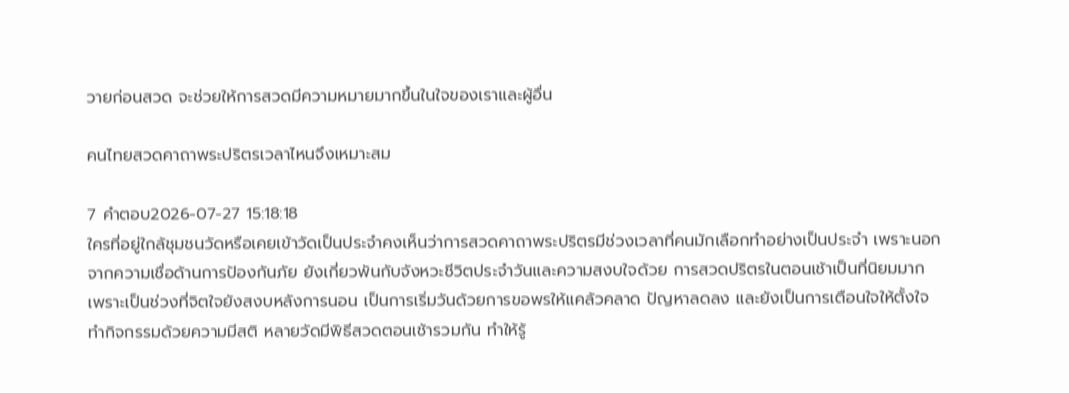วายก่อนสวด จะช่วยให้การสวดมีความหมายมากขึ้นในใจของเราและผู้อื่น

คนไทยสวดคาถาพระปริตรเวลาไหนจึงเหมาะสม

7 คำตอบ2026-07-27 15:18:18
ใครที่อยู่ใกล้ชุมชนวัดหรือเคยเข้าวัดเป็นประจำคงเห็นว่าการสวดคาถาพระปริตรมีช่วงเวลาที่คนมักเลือกทำอย่างเป็นประจำ เพราะนอกจากความเชื่อด้านการป้องกันภัย ยังเกี่ยวพันกับจังหวะชีวิตประจำวันและความสงบใจด้วย การสวดปริตรในตอนเช้าเป็นที่นิยมมาก เพราะเป็นช่วงที่จิตใจยังสงบหลังการนอน เป็นการเริ่มวันด้วยการขอพรให้แคล้วคลาด ปัญหาลดลง และยังเป็นการเตือนใจให้ตั้งใจทำกิจกรรมด้วยความมีสติ หลายวัดมีพิธีสวดตอนเช้ารวมกัน ทำให้รู้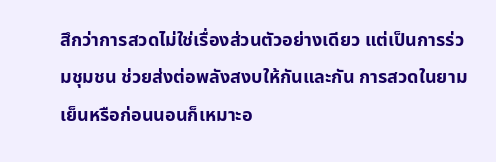สึกว่าการสวดไม่ใช่เรื่องส่วนตัวอย่างเดียว แต่เป็นการร่วมชุมชน ช่วยส่งต่อพลังสงบให้กันและกัน การสวดในยามเย็นหรือก่อนนอนก็เหมาะอ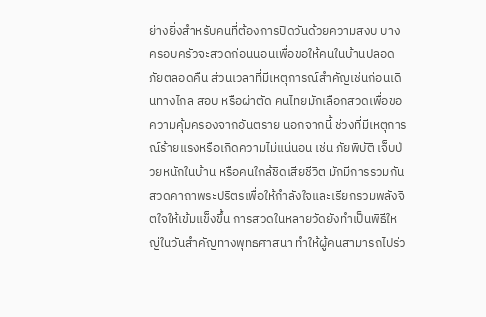ย่างยิ่งสำหรับคนที่ต้องการปิดวันด้วยความสงบ บางครอบครัวจะสวดก่อนนอนเพื่อขอให้คนในบ้านปลอดภัยตลอดคืน ส่วนเวลาที่มีเหตุการณ์สำคัญเช่นก่อนเดินทางไกล สอบ หรือผ่าตัด คนไทยมักเลือกสวดเพื่อขอความคุ้มครองจากอันตราย นอกจากนี้ ช่วงที่มีเหตุการณ์ร้ายแรงหรือเกิดความไม่แน่นอน เช่น ภัยพิบัติ เจ็บป่วยหนักในบ้าน หรือคนใกล้ชิดเสียชีวิต มักมีการรวมกันสวดคาถาพระปริตรเพื่อให้กำลังใจและเรียกรวมพลังจิตใจให้เข้มแข็งขึ้น การสวดในหลายวัดยังทำเป็นพิธีใหญ่ในวันสำคัญทางพุทธศาสนา ทำให้ผู้คนสามารถไปร่ว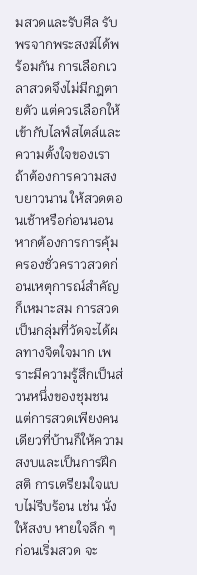มสวดและรับศีล รับพรจากพระสงฆ์ได้พร้อมกัน การเลือกเวลาสวดจึงไม่มีกฎตายตัว แต่ควรเลือกให้เข้ากับไลฟ์สไตล์และความตั้งใจของเรา ถ้าต้องการความสงบยาวนาน ให้สวดตอนเช้าหรือก่อนนอน หากต้องการการคุ้มครองชั่วคราวสวดก่อนเหตุการณ์สำคัญก็เหมาะสม การสวดเป็นกลุ่มที่วัดจะได้ผลทางจิตใจมาก เพราะมีความรู้สึกเป็นส่วนหนึ่งของชุมชน แต่การสวดเพียงคนเดียวที่บ้านก็ให้ความสงบและเป็นการฝึกสติ การเตรียมใจแบบไม่รีบร้อน เช่น นั่งให้สงบ หายใจลึก ๆ ก่อนเริ่มสวด จะ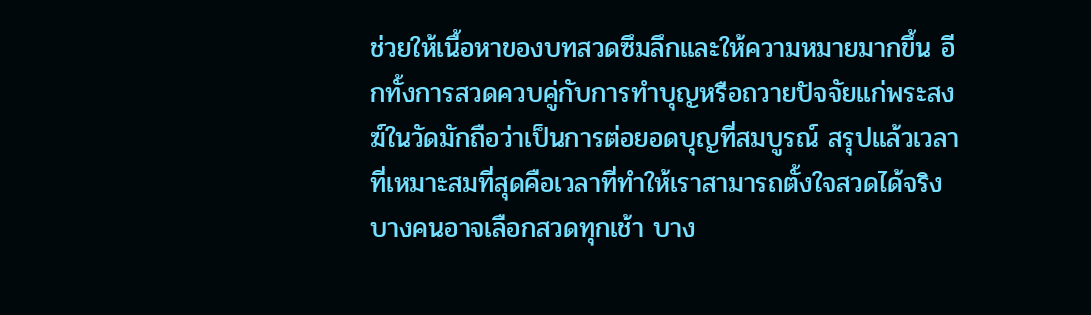ช่วยให้เนื้อหาของบทสวดซึมลึกและให้ความหมายมากขึ้น อีกทั้งการสวดควบคู่กับการทำบุญหรือถวายปัจจัยแก่พระสงฆ์ในวัดมักถือว่าเป็นการต่อยอดบุญที่สมบูรณ์ สรุปแล้วเวลาที่เหมาะสมที่สุดคือเวลาที่ทำให้เราสามารถตั้งใจสวดได้จริง บางคนอาจเลือกสวดทุกเช้า บาง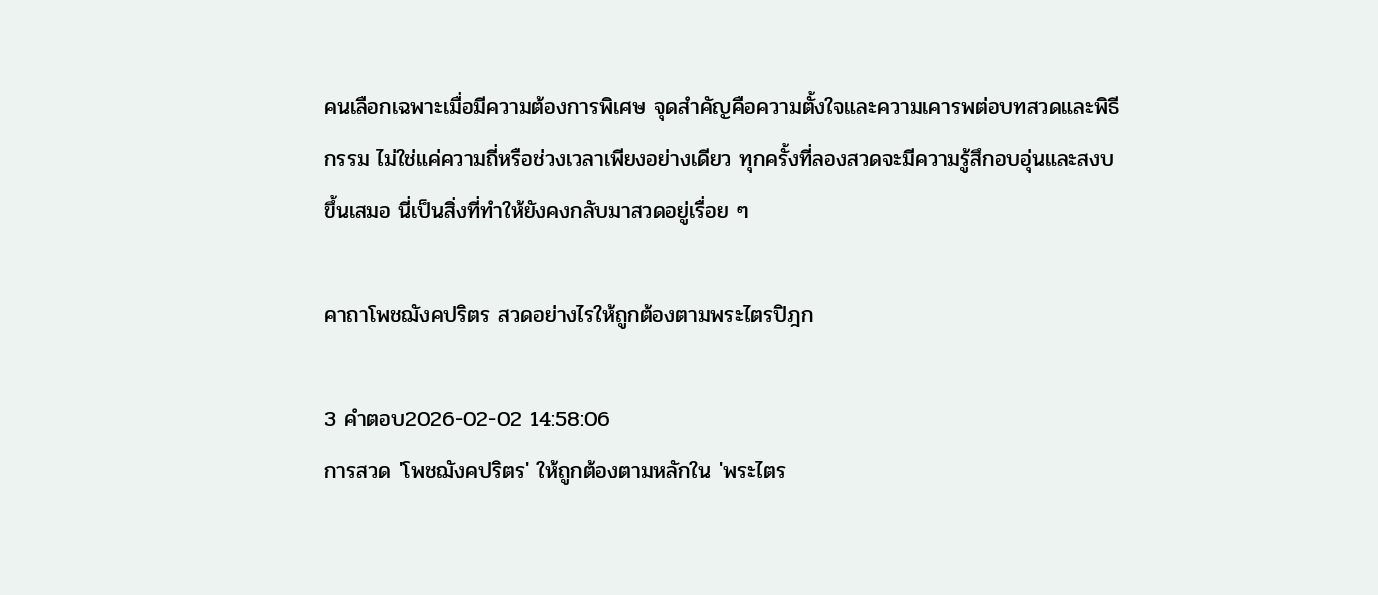คนเลือกเฉพาะเมื่อมีความต้องการพิเศษ จุดสำคัญคือความตั้งใจและความเคารพต่อบทสวดและพิธีกรรม ไม่ใช่แค่ความถี่หรือช่วงเวลาเพียงอย่างเดียว ทุกครั้งที่ลองสวดจะมีความรู้สึกอบอุ่นและสงบขึ้นเสมอ นี่เป็นสิ่งที่ทำให้ยังคงกลับมาสวดอยู่เรื่อย ๆ

คาถาโพชฌังคปริตร สวดอย่างไรให้ถูกต้องตามพระไตรปิฎก

3 คำตอบ2026-02-02 14:58:06
การสวด 'โพชฌังคปริตร' ให้ถูกต้องตามหลักใน 'พระไตร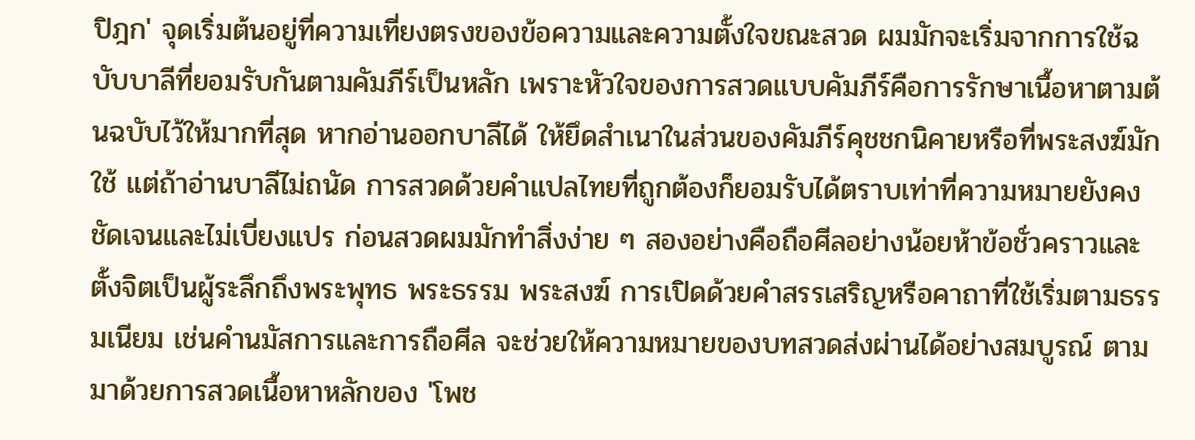ปิฎก' จุดเริ่มต้นอยู่ที่ความเที่ยงตรงของข้อความและความตั้งใจขณะสวด ผมมักจะเริ่มจากการใช้ฉบับบาลีที่ยอมรับกันตามคัมภีร์เป็นหลัก เพราะหัวใจของการสวดแบบคัมภีร์คือการรักษาเนื้อหาตามต้นฉบับไว้ให้มากที่สุด หากอ่านออกบาลีได้ ให้ยึดสำเนาในส่วนของคัมภีร์คุชชกนิคายหรือที่พระสงฆ์มักใช้ แต่ถ้าอ่านบาลีไม่ถนัด การสวดด้วยคำแปลไทยที่ถูกต้องก็ยอมรับได้ตราบเท่าที่ความหมายยังคงชัดเจนและไม่เบี่ยงแปร ก่อนสวดผมมักทำสิ่งง่าย ๆ สองอย่างคือถือศีลอย่างน้อยห้าข้อชั่วคราวและตั้งจิตเป็นผู้ระลึกถึงพระพุทธ พระธรรม พระสงฆ์ การเปิดด้วยคำสรรเสริญหรือคาถาที่ใช้เริ่มตามธรรมเนียม เช่นคำนมัสการและการถือศีล จะช่วยให้ความหมายของบทสวดส่งผ่านได้อย่างสมบูรณ์ ตามมาด้วยการสวดเนื้อหาหลักของ 'โพช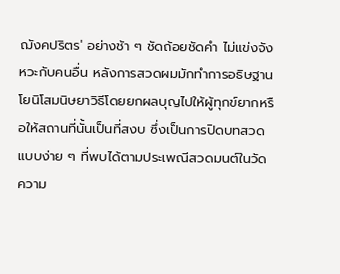ฌังคปริตร' อย่างช้า ๆ ชัดถ้อยชัดคำ ไม่แข่งจังหวะกับคนอื่น หลังการสวดผมมักทำการอธิษฐานโยนิโสมนิษยาวิธีโดยยกผลบุญไปให้ผู้ทุกข์ยากหรือให้สถานที่นั้นเป็นที่สงบ ซึ่งเป็นการปิดบทสวดแบบง่าย ๆ ที่พบได้ตามประเพณีสวดมนต์ในวัด ความ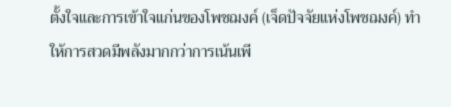ตั้งใจและการเข้าใจแก่นของโพชฌงค์ (เจ็ดปัจจัยแห่งโพชฌงค์) ทำให้การสวดมีพลังมากกว่าการเน้นเพี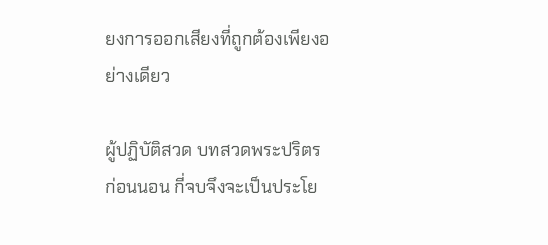ยงการออกเสียงที่ถูกต้องเพียงอย่างเดียว

ผู้ปฏิบัติสวด บทสวดพระปริตร ก่อนนอน กี่จบจึงจะเป็นประโย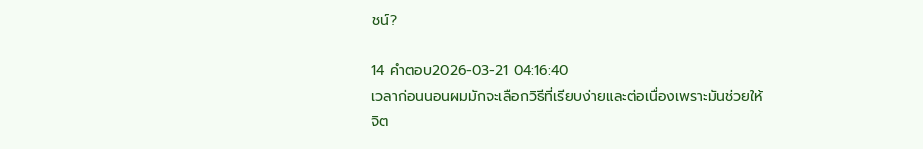ชน์?

14 คำตอบ2026-03-21 04:16:40
เวลาก่อนนอนผมมักจะเลือกวิธีที่เรียบง่ายและต่อเนื่องเพราะมันช่วยให้จิต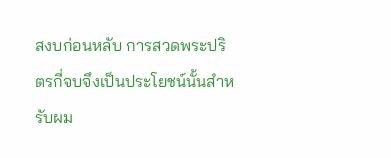สงบก่อนหลับ การสวดพระปริตรกี่จบจึงเป็นประโยชน์นั้นสำหรับผม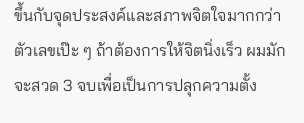ขึ้นกับจุดประสงค์และสภาพจิตใจมากกว่าตัวเลขเป๊ะ ๆ ถ้าต้องการให้จิตนิ่งเร็ว ผมมักจะสวด 3 จบเพื่อเป็นการปลุกความตั้ง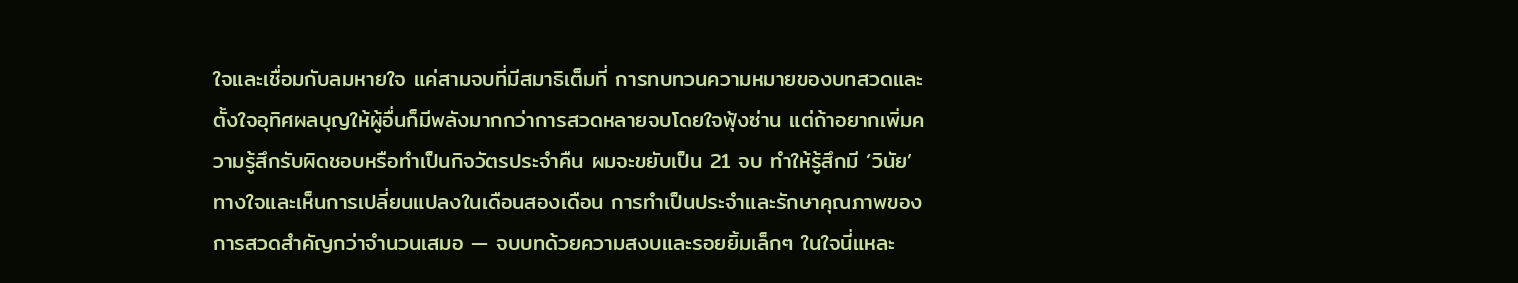ใจและเชื่อมกับลมหายใจ แค่สามจบที่มีสมาธิเต็มที่ การทบทวนความหมายของบทสวดและตั้งใจอุทิศผลบุญให้ผู้อื่นก็มีพลังมากกว่าการสวดหลายจบโดยใจฟุ้งซ่าน แต่ถ้าอยากเพิ่มความรู้สึกรับผิดชอบหรือทำเป็นกิจวัตรประจำคืน ผมจะขยับเป็น 21 จบ ทำให้รู้สึกมี ‘วินัย’ ทางใจและเห็นการเปลี่ยนแปลงในเดือนสองเดือน การทำเป็นประจำและรักษาคุณภาพของการสวดสำคัญกว่าจำนวนเสมอ — จบบทด้วยความสงบและรอยยิ้มเล็กๆ ในใจนี่แหละ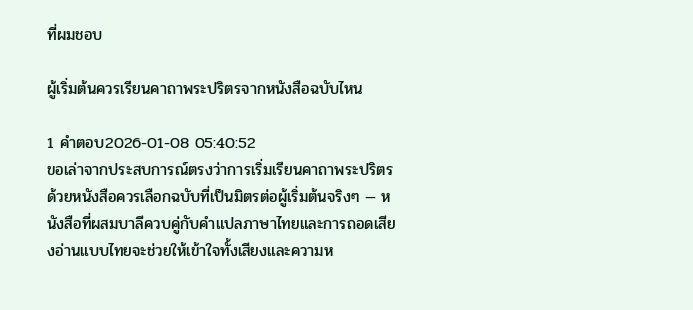ที่ผมชอบ

ผู้เริ่มต้นควรเรียนคาถาพระปริตรจากหนังสือฉบับไหน

1 คำตอบ2026-01-08 05:40:52
ขอเล่าจากประสบการณ์ตรงว่าการเริ่มเรียนคาถาพระปริตรด้วยหนังสือควรเลือกฉบับที่เป็นมิตรต่อผู้เริ่มต้นจริงๆ — หนังสือที่ผสมบาลีควบคู่กับคำแปลภาษาไทยและการถอดเสียงอ่านแบบไทยจะช่วยให้เข้าใจทั้งเสียงและความห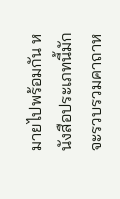มายไปพร้อมกัน หนังสือประเภทนี้มักจะรวบรวมคาถาห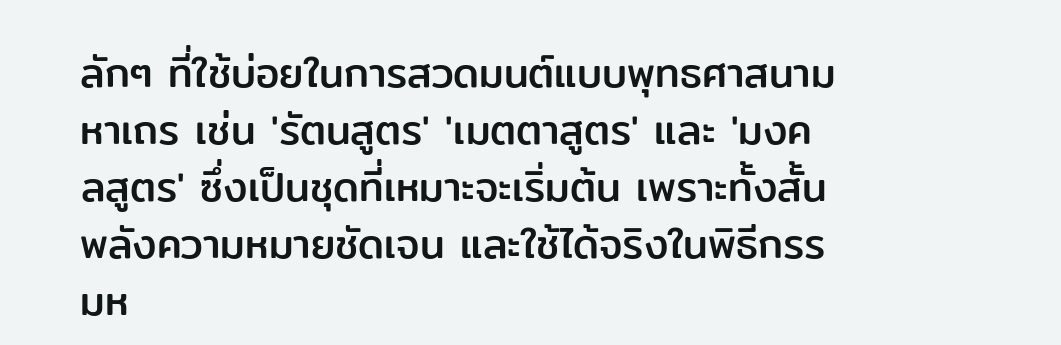ลักๆ ที่ใช้บ่อยในการสวดมนต์แบบพุทธศาสนามหาเถร เช่น 'รัตนสูตร' 'เมตตาสูตร' และ 'มงคลสูตร' ซึ่งเป็นชุดที่เหมาะจะเริ่มต้น เพราะทั้งสั้น พลังความหมายชัดเจน และใช้ได้จริงในพิธีกรรมห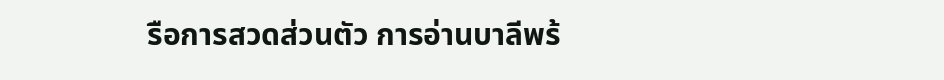รือการสวดส่วนตัว การอ่านบาลีพร้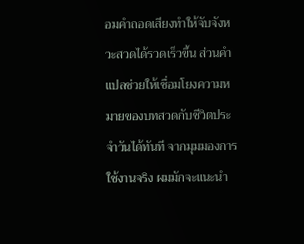อมคำถอดเสียงทำให้จับจังหวะสวดได้รวดเร็วขึ้น ส่วนคำแปลช่วยให้เชื่อมโยงความหมายของบทสวดกับชีวิตประจำวันได้ทันที จากมุมมองการใช้งานจริง ผมมักจะแนะนำ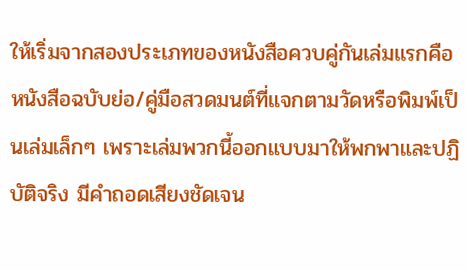ให้เริ่มจากสองประเภทของหนังสือควบคู่กันเล่มแรกคือหนังสือฉบับย่อ/คู่มือสวดมนต์ที่แจกตามวัดหรือพิมพ์เป็นเล่มเล็กๆ เพราะเล่มพวกนี้ออกแบบมาให้พกพาและปฏิบัติจริง มีคำถอดเสียงชัดเจน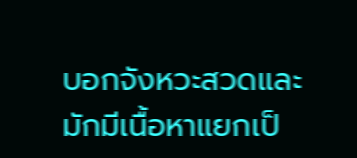บอกจังหวะสวดและมักมีเนื้อหาแยกเป็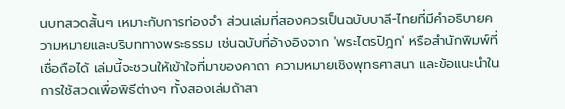นบทสวดสั้นๆ เหมาะกับการท่องจำ ส่วนเล่มที่สองควรเป็นฉบับบาลี-ไทยที่มีคำอธิบายความหมายและบริบททางพระธรรม เช่นฉบับที่อ้างอิงจาก 'พระไตรปิฎก' หรือสำนักพิมพ์ที่เชื่อถือได้ เล่มนี้จะชวนให้เข้าใจที่มาของคาถา ความหมายเชิงพุทธศาสนา และข้อแนะนำในการใช้สวดเพื่อพิธีต่างๆ ทั้งสองเล่มถ้าสา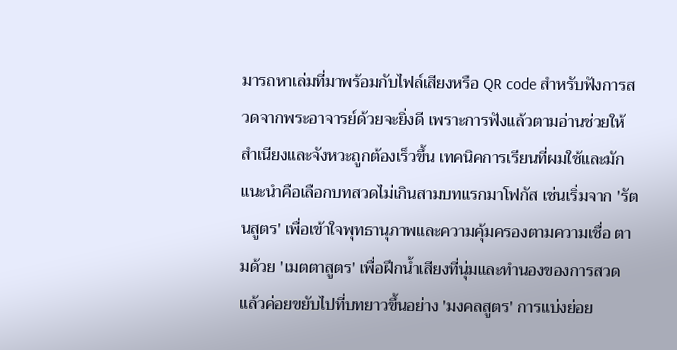มารถหาเล่มที่มาพร้อมกับไฟล์เสียงหรือ QR code สำหรับฟังการสวดจากพระอาจารย์ด้วยจะยิ่งดี เพราะการฟังแล้วตามอ่านช่วยให้สำเนียงและจังหวะถูกต้องเร็วขึ้น เทคนิคการเรียนที่ผมใช้และมักแนะนำคือเลือกบทสวดไม่เกินสามบทแรกมาโฟกัส เช่นเริ่มจาก 'รัตนสูตร' เพื่อเข้าใจพุทธานุภาพและความคุ้มครองตามความเชื่อ ตามด้วย 'เมตตาสูตร' เพื่อฝึกน้ำเสียงที่นุ่มและทำนองของการสวด แล้วค่อยขยับไปที่บทยาวขึ้นอย่าง 'มงคลสูตร' การแบ่งย่อย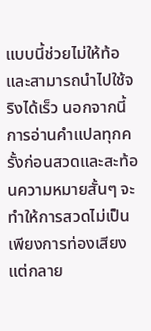แบบนี้ช่วยไม่ให้ท้อและสามารถนำไปใช้จริงได้เร็ว นอกจากนี้การอ่านคำแปลทุกครั้งก่อนสวดและสะท้อนความหมายสั้นๆ จะทำให้การสวดไม่เป็นเพียงการท่องเสียง แต่กลาย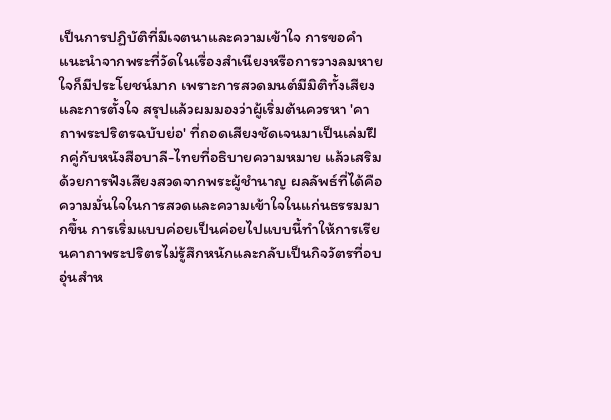เป็นการปฏิบัติที่มีเจตนาและความเข้าใจ การขอคำแนะนำจากพระที่วัดในเรื่องสำเนียงหรือการวางลมหายใจก็มีประโยชน์มาก เพราะการสวดมนต์มีมิติทั้งเสียงและการตั้งใจ สรุปแล้วผมมองว่าผู้เริ่มต้นควรหา 'คาถาพระปริตรฉบับย่อ' ที่ถอดเสียงชัดเจนมาเป็นเล่มฝึกคู่กับหนังสือบาลี-ไทยที่อธิบายความหมาย แล้วเสริมด้วยการฟังเสียงสวดจากพระผู้ชำนาญ ผลลัพธ์ที่ได้คือความมั่นใจในการสวดและความเข้าใจในแก่นธรรมมากขึ้น การเริ่มแบบค่อยเป็นค่อยไปแบบนี้ทำให้การเรียนคาถาพระปริตรไม่รู้สึกหนักและกลับเป็นกิจวัตรที่อบอุ่นสำห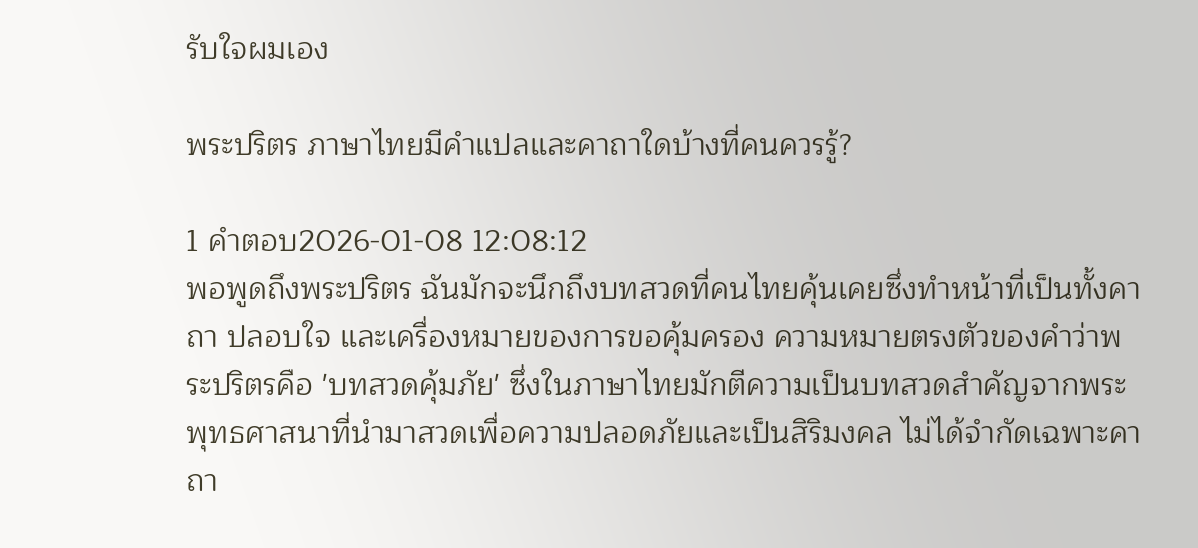รับใจผมเอง

พระปริตร ภาษาไทยมีคำแปลและคาถาใดบ้างที่คนควรรู้?

1 คำตอบ2026-01-08 12:08:12
พอพูดถึงพระปริตร ฉันมักจะนึกถึงบทสวดที่คนไทยคุ้นเคยซึ่งทำหน้าที่เป็นทั้งคาถา ปลอบใจ และเครื่องหมายของการขอคุ้มครอง ความหมายตรงตัวของคำว่าพระปริตรคือ 'บทสวดคุ้มภัย' ซึ่งในภาษาไทยมักตีความเป็นบทสวดสำคัญจากพระพุทธศาสนาที่นำมาสวดเพื่อความปลอดภัยและเป็นสิริมงคล ไม่ได้จำกัดเฉพาะคาถา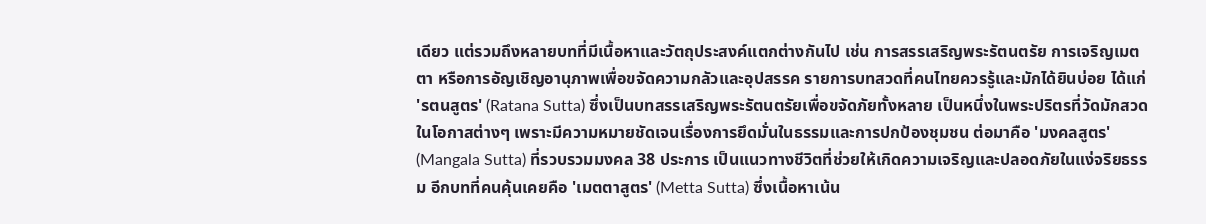เดียว แต่รวมถึงหลายบทที่มีเนื้อหาและวัตถุประสงค์แตกต่างกันไป เช่น การสรรเสริญพระรัตนตรัย การเจริญเมตตา หรือการอัญเชิญอานุภาพเพื่อขจัดความกลัวและอุปสรรค รายการบทสวดที่คนไทยควรรู้และมักได้ยินบ่อย ได้แก่ 'รตนสูตร' (Ratana Sutta) ซึ่งเป็นบทสรรเสริญพระรัตนตรัยเพื่อขจัดภัยทั้งหลาย เป็นหนึ่งในพระปริตรที่วัดมักสวดในโอกาสต่างๆ เพราะมีความหมายชัดเจนเรื่องการยึดมั่นในธรรมและการปกป้องชุมชน ต่อมาคือ 'มงคลสูตร' (Mangala Sutta) ที่รวบรวมมงคล 38 ประการ เป็นแนวทางชีวิตที่ช่วยให้เกิดความเจริญและปลอดภัยในแง่จริยธรรม อีกบทที่คนคุ้นเคยคือ 'เมตตาสูตร' (Metta Sutta) ซึ่งเนื้อหาเน้น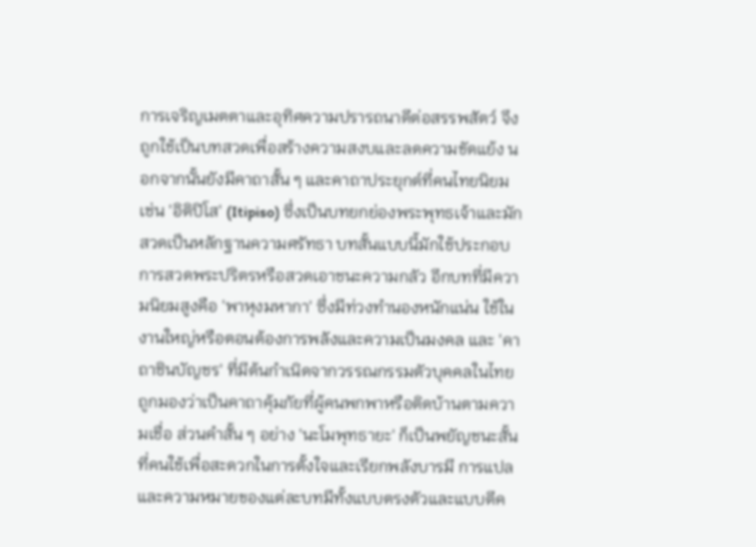การเจริญเมตตาและอุทิศความปรารถนาดีต่อสรรพสัตว์ จึงถูกใช้เป็นบทสวดเพื่อสร้างความสงบและลดความขัดแย้ง นอกจากนั้นยังมีคาถาสั้น ๆ และคาถาประยุกต์ที่คนไทยนิยม เช่น 'อิติปิโส' (Itipiso) ซึ่งเป็นบทยกย่องพระพุทธเจ้าและมักสวดเป็นหลักฐานความศรัทธา บทสั้นแบบนี้มักใช้ประกอบการสวดพระปริตรหรือสวดเอาชนะความกลัว อีกบทที่มีความนิยมสูงคือ 'พาหุงมหากา' ซึ่งมีท่วงทำนองหนักแน่น ใช้ในงานใหญ่หรือตอนต้องการพลังและความเป็นมงคล และ 'คาถาชินบัญชร' ที่มีต้นกำเนิดจากวรรณกรรมตัวบุคคลในไทย ถูกมองว่าเป็นคาถาคุ้มภัยที่ผู้คนพกพาหรือติดบ้านตามความเชื่อ ส่วนคำสั้น ๆ อย่าง 'นะโมพุทธายะ' ก็เป็นพยัญชนะสั้นที่คนใช้เพื่อสะดวกในการตั้งใจและเรียกพลังบารมี การแปลและความหมายของแต่ละบทมีทั้งแบบตรงตัวและแบบตีค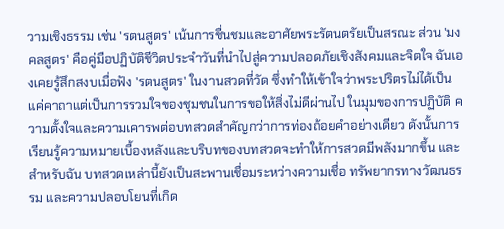วามเชิงธรรม เช่น 'รตนสูตร' เน้นการชื่นชมและอาศัยพระรัตนตรัยเป็นสรณะ ส่วน 'มงคลสูตร' คือคู่มือปฏิบัติชีวิตประจำวันที่นำไปสู่ความปลอดภัยเชิงสังคมและจิตใจ ฉันเองเคยรู้สึกสงบเมื่อฟัง 'รตนสูตร' ในงานสวดที่วัด ซึ่งทำให้เข้าใจว่าพระปริตรไม่ได้เป็นแค่คาถาแต่เป็นการรวมใจของชุมชนในการขอให้สิ่งไม่ดีผ่านไป ในมุมของการปฏิบัติ ความตั้งใจและความเคารพต่อบทสวดสำคัญกว่าการท่องถ้อยคำอย่างเดียว ดังนั้นการเรียนรู้ความหมายเบื้องหลังและบริบทของบทสวดจะทำให้การสวดมีพลังมากขึ้น และสำหรับฉัน บทสวดเหล่านี้ยังเป็นสะพานเชื่อมระหว่างความเชื่อ ทรัพยากรทางวัฒนธรรม และความปลอบโยนที่เกิด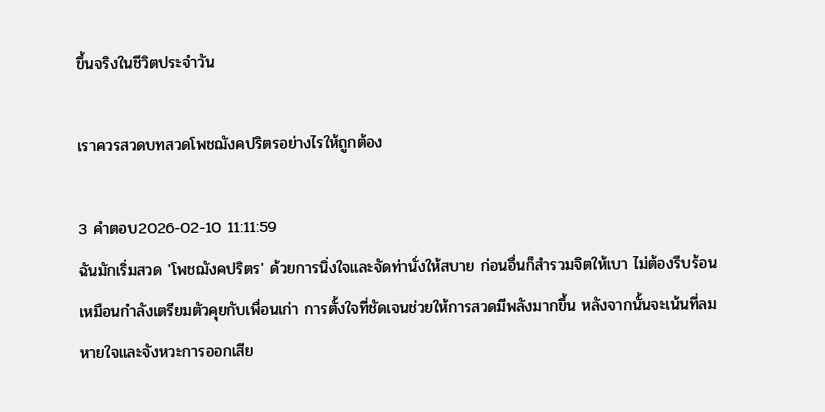ขึ้นจริงในชีวิตประจำวัน

เราควรสวดบทสวดโพชฌังคปริตรอย่างไรให้ถูกต้อง

3 คำตอบ2026-02-10 11:11:59
ฉันมักเริ่มสวด 'โพชฌังคปริตร' ด้วยการนิ่งใจและจัดท่านั่งให้สบาย ก่อนอื่นก็สำรวมจิตให้เบา ไม่ต้องรีบร้อน เหมือนกำลังเตรียมตัวคุยกับเพื่อนเก่า การตั้งใจที่ชัดเจนช่วยให้การสวดมีพลังมากขึ้น หลังจากนั้นจะเน้นที่ลมหายใจและจังหวะการออกเสีย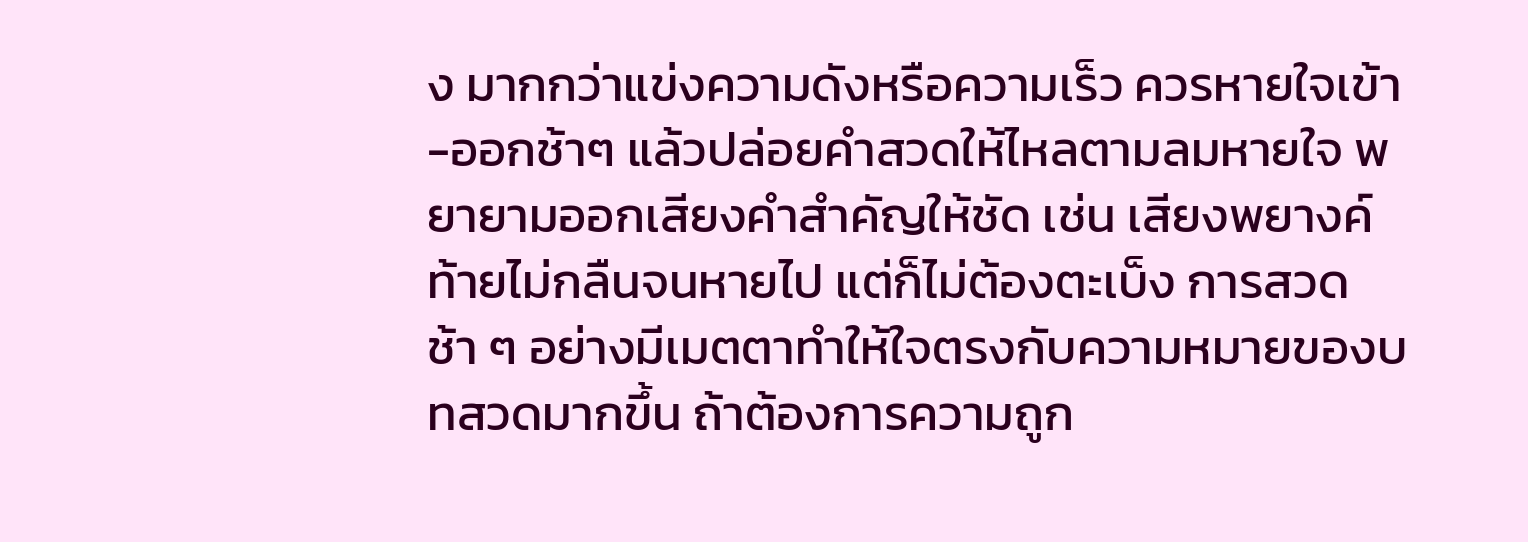ง มากกว่าแข่งความดังหรือความเร็ว ควรหายใจเข้า-ออกช้าๆ แล้วปล่อยคำสวดให้ไหลตามลมหายใจ พยายามออกเสียงคำสำคัญให้ชัด เช่น เสียงพยางค์ท้ายไม่กลืนจนหายไป แต่ก็ไม่ต้องตะเบ็ง การสวดช้า ๆ อย่างมีเมตตาทำให้ใจตรงกับความหมายของบทสวดมากขึ้น ถ้าต้องการความถูก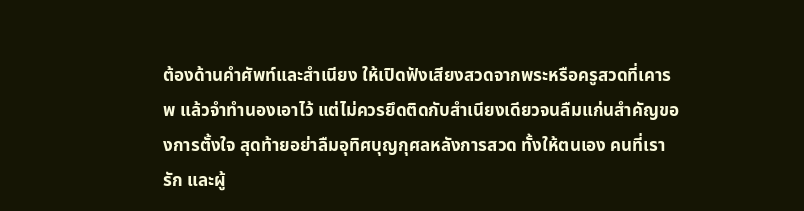ต้องด้านคำศัพท์และสำเนียง ให้เปิดฟังเสียงสวดจากพระหรือครูสวดที่เคารพ แล้วจำทำนองเอาไว้ แต่ไม่ควรยึดติดกับสำเนียงเดียวจนลืมแก่นสำคัญของการตั้งใจ สุดท้ายอย่าลืมอุทิศบุญกุศลหลังการสวด ทั้งให้ตนเอง คนที่เรารัก และผู้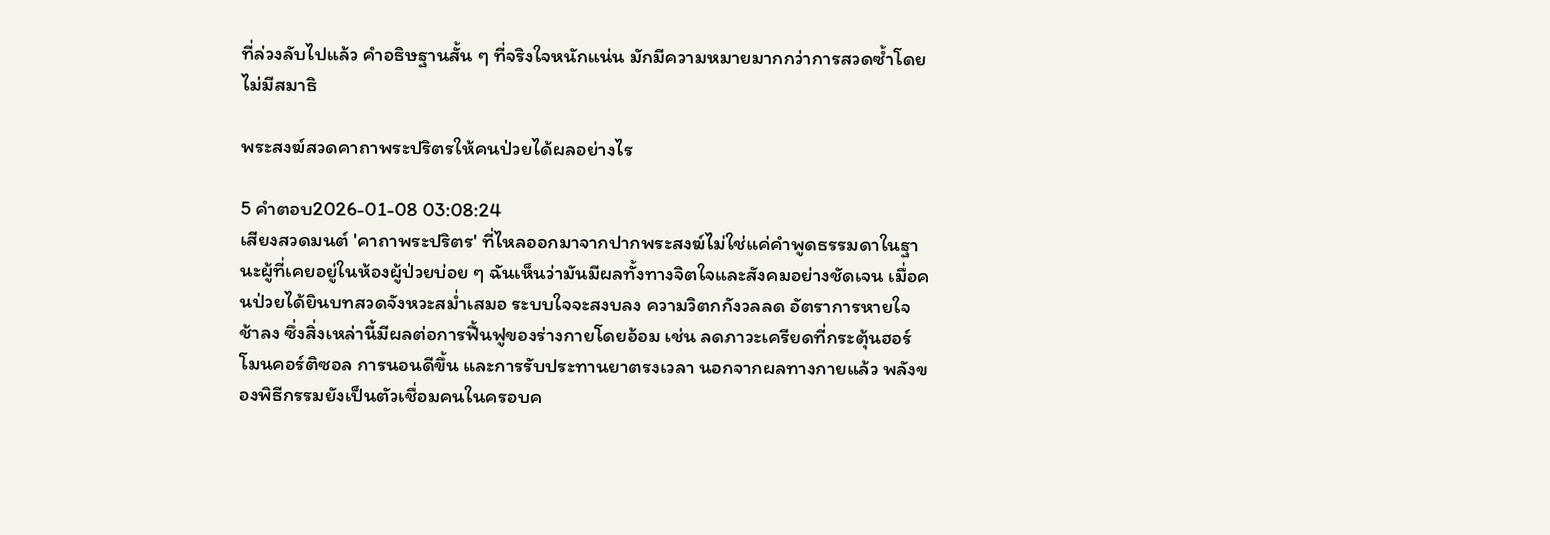ที่ล่วงลับไปแล้ว คำอธิษฐานสั้น ๆ ที่จริงใจหนักแน่น มักมีความหมายมากกว่าการสวดซ้ำโดยไม่มีสมาธิ

พระสงฆ์สวดคาถาพระปริตรให้คนป่วยได้ผลอย่างไร

5 คำตอบ2026-01-08 03:08:24
เสียงสวดมนต์ 'คาถาพระปริตร' ที่ไหลออกมาจากปากพระสงฆ์ไม่ใช่แค่คำพูดธรรมดาในฐานะผู้ที่เคยอยู่ในห้องผู้ป่วยบ่อย ๆ ฉันเห็นว่ามันมีผลทั้งทางจิตใจและสังคมอย่างชัดเจน เมื่อคนป่วยได้ยินบทสวดจังหวะสม่ำเสมอ ระบบใจจะสงบลง ความวิตกกังวลลด อัตราการหายใจช้าลง ซึ่งสิ่งเหล่านี้มีผลต่อการฟื้นฟูของร่างกายโดยอ้อม เช่น ลดภาวะเครียดที่กระตุ้นฮอร์โมนคอร์ติซอล การนอนดีขึ้น และการรับประทานยาตรงเวลา นอกจากผลทางกายแล้ว พลังของพิธีกรรมยังเป็นตัวเชื่อมคนในครอบค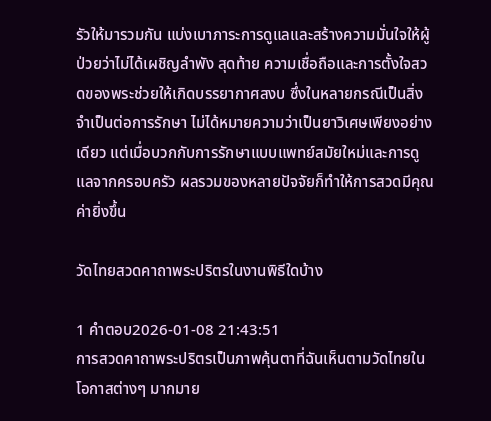รัวให้มารวมกัน แบ่งเบาภาระการดูแลและสร้างความมั่นใจให้ผู้ป่วยว่าไม่ได้เผชิญลำพัง สุดท้าย ความเชื่อถือและการตั้งใจสวดของพระช่วยให้เกิดบรรยากาศสงบ ซึ่งในหลายกรณีเป็นสิ่งจำเป็นต่อการรักษา ไม่ได้หมายความว่าเป็นยาวิเศษเพียงอย่างเดียว แต่เมื่อบวกกับการรักษาแบบแพทย์สมัยใหม่และการดูแลจากครอบครัว ผลรวมของหลายปัจจัยก็ทำให้การสวดมีคุณค่ายิ่งขึ้น

วัดไทยสวดคาถาพระปริตรในงานพิธีใดบ้าง

1 คำตอบ2026-01-08 21:43:51
การสวดคาถาพระปริตรเป็นภาพคุ้นตาที่ฉันเห็นตามวัดไทยในโอกาสต่างๆ มากมาย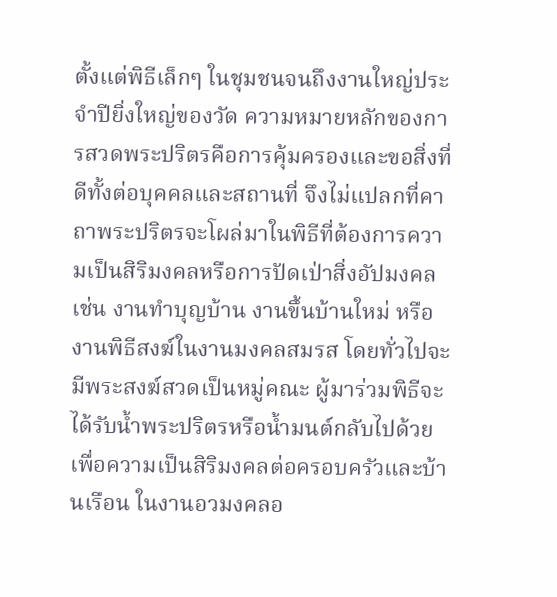ตั้งแต่พิธีเล็กๆ ในชุมชนจนถึงงานใหญ่ประจำปียิ่งใหญ่ของวัด ความหมายหลักของการสวดพระปริตรคือการคุ้มครองและขอสิ่งที่ดีทั้งต่อบุคคลและสถานที่ จึงไม่แปลกที่คาถาพระปริตรจะโผล่มาในพิธีที่ต้องการความเป็นสิริมงคลหรือการปัดเป่าสิ่งอัปมงคล เช่น งานทำบุญบ้าน งานขึ้นบ้านใหม่ หรืองานพิธีสงฆ์ในงานมงคลสมรส โดยทั่วไปจะมีพระสงฆ์สวดเป็นหมู่คณะ ผู้มาร่วมพิธีจะได้รับน้ำพระปริตรหรือน้ำมนต์กลับไปด้วยเพื่อความเป็นสิริมงคลต่อครอบครัวและบ้านเรือน ในงานอวมงคลอ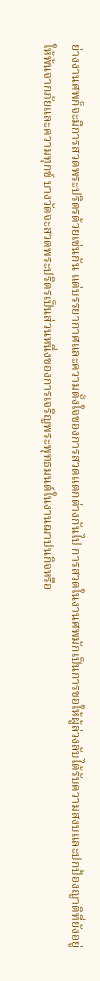ย่างงานศพก็จะมีการสวดพระปริตรด้วยเช่นกัน แต่บรรยากาศและความตั้งใจของการสวดแตกต่างกันไป การสวดในงานศพมักเป็นการขอให้ผู้ล่วงลับได้รับความสงบและปกป้องญาติที่ยังอยู่ให้พ้นจากภัยและความทุกข์ บางวัดจะสวดพระปริตรเป็นส่วนหนึ่งของการเจริญพระพุทธมนต์ในงานฌาปนกิจหรือ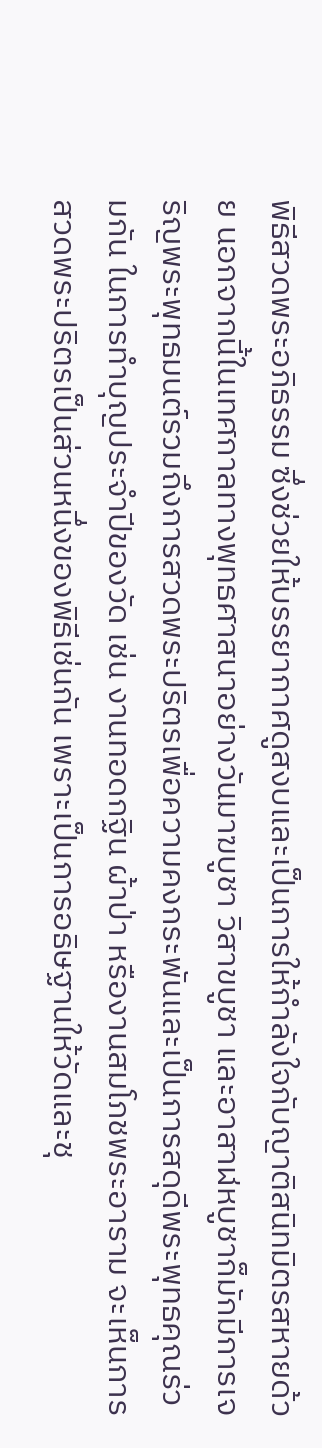พิธีสวดพระอภิธรรม ซึ่งช่วยให้บรรยากาศดูสงบและเป็นการให้กำลังใจกับญาติสนิทมิตรสหายด้วย นอกจากนี้ในเทศกาลทางพุทธศาสนาอย่างวันมาฆบูชา วิสาขบูชา และอาสาฬหบูชาก็มักมีการเจริญพระพุทธมนต์รวมถึงการสวดพระปริตรเพื่อความคงกระพันและเป็นการสดุดีพระพุทธคุณร่วมกัน ในการทำบุญประจำปีของวัด เช่น งานทอดกฐิน ผ้าป่า หรืองานสมโภชพระอาราม จะเห็นการสวดพระปริตรเป็นส่วนหนึ่งของพิธีเช่นกัน เพราะเป็นการอธิษฐานให้วัดและชุ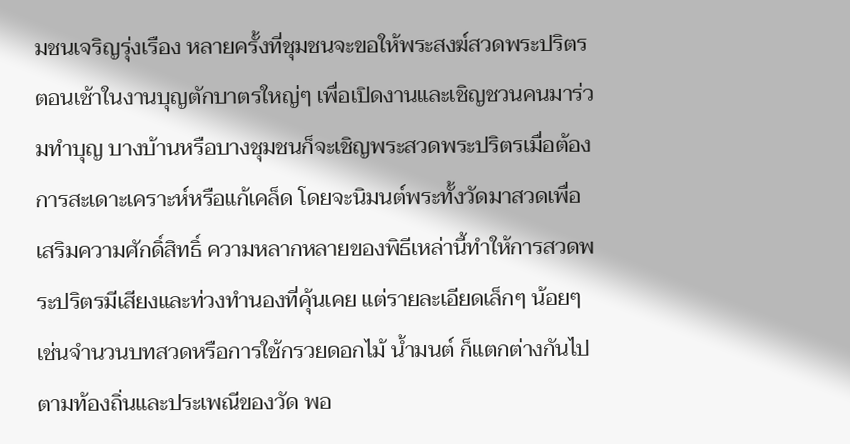มชนเจริญรุ่งเรือง หลายครั้งที่ชุมชนจะขอให้พระสงฆ์สวดพระปริตรตอนเช้าในงานบุญตักบาตรใหญ่ๆ เพื่อเปิดงานและเชิญชวนคนมาร่วมทำบุญ บางบ้านหรือบางชุมชนก็จะเชิญพระสวดพระปริตรเมื่อต้องการสะเดาะเคราะห์หรือแก้เคล็ด โดยจะนิมนต์พระทั้งวัดมาสวดเพื่อเสริมความศักดิ์สิทธิ์ ความหลากหลายของพิธีเหล่านี้ทำให้การสวดพระปริตรมีเสียงและท่วงทำนองที่คุ้นเคย แต่รายละเอียดเล็กๆ น้อยๆ เช่นจำนวนบทสวดหรือการใช้กรวยดอกไม้ น้ำมนต์ ก็แตกต่างกันไปตามท้องถิ่นและประเพณีของวัด พอ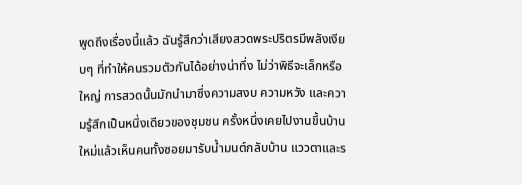พูดถึงเรื่องนี้แล้ว ฉันรู้สึกว่าเสียงสวดพระปริตรมีพลังเงียบๆ ที่ทำให้คนรวมตัวกันได้อย่างน่าทึ่ง ไม่ว่าพิธีจะเล็กหรือใหญ่ การสวดนั้นมักนำมาซึ่งความสงบ ความหวัง และความรู้สึกเป็นหนึ่งเดียวของชุมชน ครั้งหนึ่งเคยไปงานขึ้นบ้านใหม่แล้วเห็นคนทั้งซอยมารับน้ำมนต์กลับบ้าน แววตาและร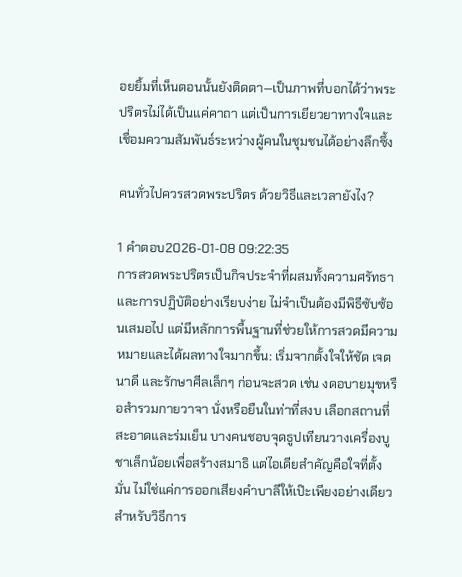อยยิ้มที่เห็นตอนนั้นยังติดตา—เป็นภาพที่บอกได้ว่าพระปริตรไม่ได้เป็นแค่คาถา แต่เป็นการเยียวยาทางใจและเชื่อมความสัมพันธ์ระหว่างผู้คนในชุมชนได้อย่างลึกซึ้ง

คนทั่วไปควรสวดพระปริตร ด้วยวิธีและเวลายังไง?

1 คำตอบ2026-01-08 09:22:35
การสวดพระปริตรเป็นกิจประจำที่ผสมทั้งความศรัทธาและการปฏิบัติอย่างเรียบง่าย ไม่จำเป็นต้องมีพิธีซับซ้อนเสมอไป แต่มีหลักการพื้นฐานที่ช่วยให้การสวดมีความหมายและได้ผลทางใจมากขึ้น: เริ่มจากตั้งใจให้ชัด เจตนาดี และรักษาศีลเล็กๆ ก่อนจะสวด เช่น งดอบายมุขหรือสำรวมกายวาจา นั่งหรือยืนในท่าที่สงบ เลือกสถานที่สะอาดและร่มเย็น บางคนชอบจุดธูปเทียนวางเครื่องบูชาเล็กน้อยเพื่อสร้างสมาธิ แต่ไอเดียสำคัญคือใจที่ตั้งมั่น ไม่ใช่แค่การออกเสียงคำบาลีให้เป๊ะเพียงอย่างเดียว สำหรับวิธีการ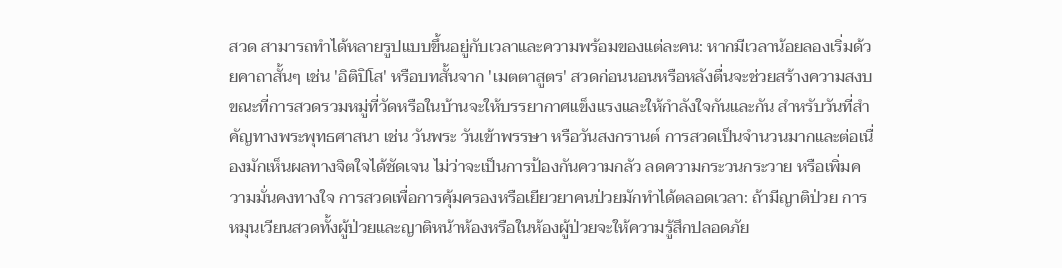สวด สามารถทำได้หลายรูปแบบขึ้นอยู่กับเวลาและความพร้อมของแต่ละคน: หากมีเวลาน้อยลองเริ่มด้วยคาถาสั้นๆ เช่น 'อิติปิโส' หรือบทสั้นจาก 'เมตตาสูตร' สวดก่อนนอนหรือหลังตื่นจะช่วยสร้างความสงบ ขณะที่การสวดรวมหมู่ที่วัดหรือในบ้านจะให้บรรยากาศแข็งแรงและให้กำลังใจกันและกัน สำหรับวันที่สำคัญทางพระพุทธศาสนา เช่น วันพระ วันเข้าพรรษา หรือวันสงกรานต์ การสวดเป็นจำนวนมากและต่อเนื่องมักเห็นผลทางจิตใจได้ชัดเจน ไม่ว่าจะเป็นการป้องกันความกลัว ลดความกระวนกระวาย หรือเพิ่มความมั่นคงทางใจ การสวดเพื่อการคุ้มครองหรือเยียวยาคนป่วยมักทำได้ตลอดเวลา: ถ้ามีญาติป่วย การหมุนเวียนสวดทั้งผู้ป่วยและญาติหน้าห้องหรือในห้องผู้ป่วยจะให้ความรู้สึกปลอดภัย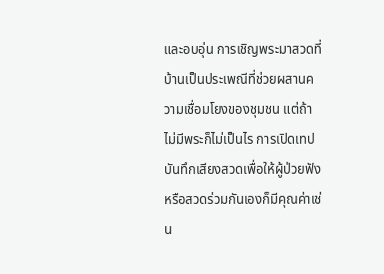และอบอุ่น การเชิญพระมาสวดที่บ้านเป็นประเพณีที่ช่วยผสานความเชื่อมโยงของชุมชน แต่ถ้าไม่มีพระก็ไม่เป็นไร การเปิดเทปบันทึกเสียงสวดเพื่อให้ผู้ป่วยฟังหรือสวดร่วมกันเองก็มีคุณค่าเช่น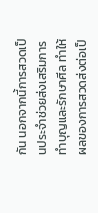กัน นอกจากนี้การสวดเป็นประจำช่วยส่งเสริมการทำบุญและรักษาศีล ทำให้ผลของการสวดส่งต่อเป็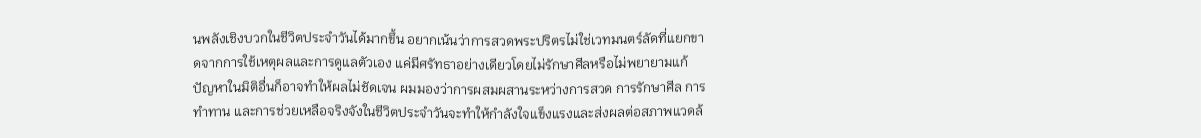นพลังเชิงบวกในชีวิตประจำวันได้มากขึ้น อยากเน้นว่าการสวดพระปริตรไม่ใช่เวทมนตร์ลัดที่แยกขาดจากการใช้เหตุผลและการดูแลตัวเอง แค่มีศรัทธาอย่างเดียวโดยไม่รักษาศีลหรือไม่พยายามแก้ปัญหาในมิติอื่นก็อาจทำให้ผลไม่ชัดเจน ผมมองว่าการผสมผสานระหว่างการสวด การรักษาศีล การทำทาน และการช่วยเหลือจริงจังในชีวิตประจำวันจะทำให้กำลังใจแข็งแรงและส่งผลต่อสภาพแวดล้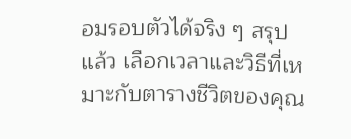อมรอบตัวได้จริง ๆ สรุปแล้ว เลือกเวลาและวิธีที่เหมาะกับตารางชีวิตของคุณ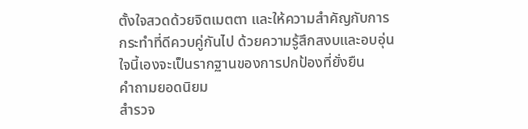ตั้งใจสวดด้วยจิตเมตตา และให้ความสำคัญกับการกระทำที่ดีควบคู่กันไป ด้วยความรู้สึกสงบและอบอุ่นใจนี้เองจะเป็นรากฐานของการปกป้องที่ยั่งยืน
คำถามยอดนิยม
สำรวจ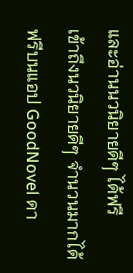และอ่านนวนิยายดีๆ ได้ฟรี
เข้าถึงนวนิยายดีๆ จำนวนมากได้ฟรีบนแอป GoodNovel ดา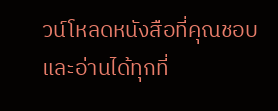วน์โหลดหนังสือที่คุณชอบและอ่านได้ทุกที่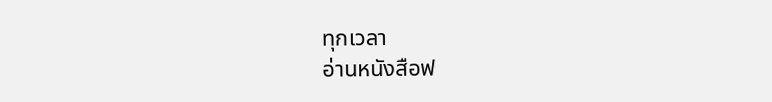ทุกเวลา
อ่านหนังสือฟ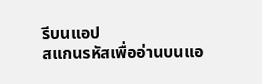รีบนแอป
สแกนรหัสเพื่ออ่านบนแอ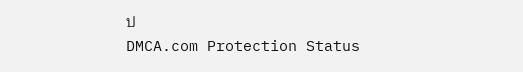ป
DMCA.com Protection Status